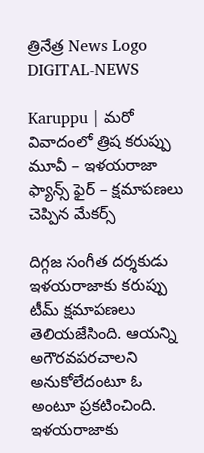త్రినేత్ర News Logo
DIGITAL-NEWS

Karuppu | మ‌రో వివాదంలో త్రిష క‌రుప్పు మూవీ – ఇళ‌య‌రాజా ఫ్యాన్స్ ఫైర్ – క్ష‌మాప‌ణ‌లు చెప్పిన మేక‌ర్స్‌

దిగ్గ‌జ సంగీత ద‌ర్శ‌కుడు ఇళ‌య‌రాజాకు క‌రుప్పు టీమ్ క్ష‌మాప‌ణ‌లు తెలియ‌జేసింది. ఆయ‌న్ని అగౌర‌వ‌ప‌ర‌చాల‌ని అనుకోలేదంటూ ఓ అంటూ ప్ర‌క‌టించింది. ఇళ‌య‌రాజాకు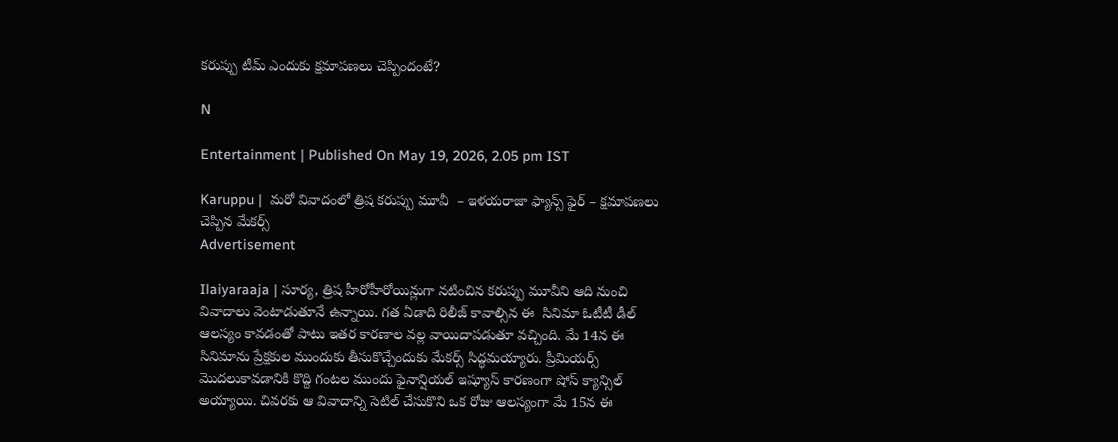క‌రుప్పు టీమ్ ఎందుకు క్ష‌మాప‌ణ‌లు చెప్పిందంటే?

N

Entertainment | Published On May 19, 2026, 2.05 pm IST

Karuppu |  మ‌రో వివాదంలో త్రిష క‌రుప్పు మూవీ  – ఇళ‌య‌రాజా ఫ్యాన్స్ ఫైర్ – క్ష‌మాప‌ణ‌లు చెప్పిన మేక‌ర్స్‌
Advertisement

Ilaiyaraaja | సూర్య‌, త్రిష హీరోహీరోయిన్లుగా న‌టించిన క‌రుప్పు మూవీని ఆది నుంచి వివాదాలు వెంటాడుతూనే ఉన్నాయి. గ‌త ఏడాది రిలీజ్ కావాల్సిన ఈ  సినిమా ఓటీటీ డీల్ ఆల‌స్యం కావ‌డంతో పాటు ఇత‌ర కార‌ణాల వ‌ల్ల వాయిదాప‌డుతూ వ‌చ్చింది. మే 14న ఈ సినిమాను ప్రేక్ష‌కుల ముందుకు తీసుకొచ్చేందుకు మేక‌ర్స్ సిద్ధ‌మ‌య్యారు. ప్రీమియ‌ర్స్ మొద‌లుకావ‌డానికి కొద్ది గంట‌ల ముందు ఫైనాన్షియ‌ల్ ఇష్యూస్ కార‌ణంగా షోస్ క్యాన్సిల్ అయ్యాయి. చివ‌ర‌కు ఆ వివాదాన్ని సెటిల్ చేసుకొని ఒక రోజు ఆల‌స్యంగా మే 15న ఈ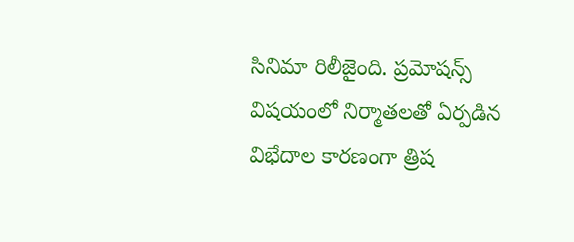సినిమా రిలీజైంది. ప్ర‌మోష‌న్స్ విష‌యంలో నిర్మాత‌ల‌తో ఏర్ప‌డిన విభేదాల కార‌ణంగా త్రిష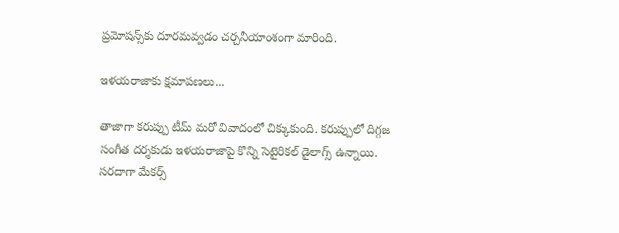ప్ర‌మోష‌న్స్‌కు దూర‌మవ్వడం చర్చనీయాంశంగా మారింది.

ఇళ‌య‌రాజాకు క్ష‌మాప‌ణ‌లు...

తాజాగా క‌రుప్పు టీమ్ మ‌రో వివాదంలో చిక్కుకుంది. క‌రుప్పులో దిగ్గ‌జ సంగీత ద‌ర్శ‌కుడు ఇళ‌య‌రాజాపై కొన్ని సెటైరికల్ డైలాగ్స్ ఉన్నాయి. స‌ర‌దాగా మేక‌ర్స్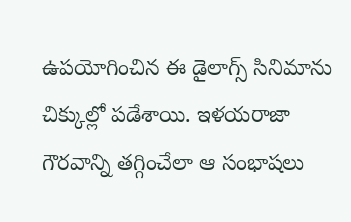ఉపయోగించిన ఈ డైలాగ్స్ సినిమాను చిక్కుల్లో ప‌డేశాయి. ఇళ‌య‌రాజా గౌర‌వాన్ని త‌గ్గించేలా ఆ సంభాష‌లు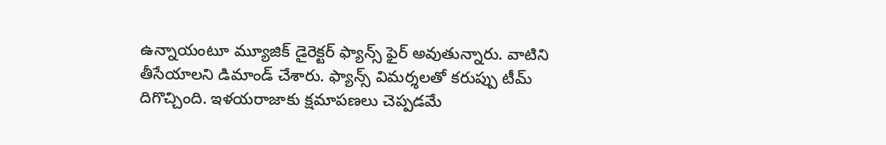ఉన్నాయంటూ మ్యూజిక్ డైరెక్ట‌ర్ ఫ్యాన్స్ ఫైర్ అవుతున్నారు. వాటిని తీసేయాల‌ని డిమాండ్ చేశారు. ఫ్యాన్స్ విమ‌ర్శ‌ల‌తో క‌రుప్పు టీమ్ దిగొచ్చింది. ఇళ‌య‌రాజాకు క్ష‌మాప‌ణ‌లు చెప్ప‌డ‌మే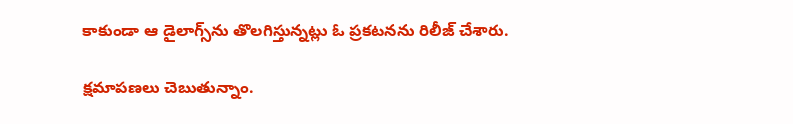కాకుండా ఆ డైలాగ్స్‌ను తొల‌గిస్తున్న‌ట్లు ఓ ప్ర‌క‌ట‌న‌ను రిలీజ్ చేశారు.

క్ష‌మాప‌ణ‌లు చెబుతున్నాం.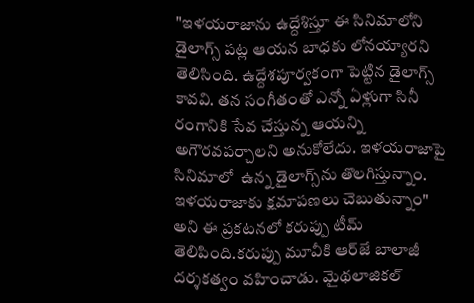"ఇళ‌య‌రాజాను ఉద్దేశిస్తూ ఈ సినిమాలోని డైలాగ్స్ ప‌ట్ల ఆయ‌న బాధ‌కు లోన‌య్యార‌ని తెలిసింది. ఉద్దేశ‌పూర్వ‌కంగా పెట్టిన డైలాగ్స్ కావ‌వి. త‌న సంగీతంతో ఎన్నో ఏళ్లుగా సినీ రంగానికి సేవ చేస్తున్న ఆయ‌న్ని అగౌర‌వ‌ప‌ర్చాల‌ని అనుకోలేదు. ఇళ‌య‌రాజాపై సినిమాలో  ఉన్న డైలాగ్స్‌ను తొల‌గిస్తున్నాం. ఇళ‌య‌రాజాకు క్ష‌మాప‌ణ‌లు చెబుతున్నాం" అని ఈ ప్ర‌క‌ట‌న‌లో క‌రుప్పు టీమ్ తెలిపింది.క‌రుప్పు మూవీకి ఆర్‌జే బాలాజీ ద‌ర్శ‌క‌త్వం వ‌హించాడు. మైథ‌లాజిక‌ల్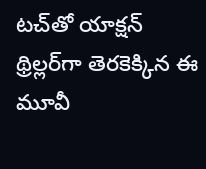ట‌చ్‌తో యాక్ష‌న్ థ్రిల్ల‌ర్‌గా తెర‌కెక్కిన ఈ మూవీ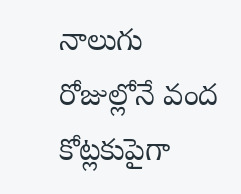నాలుగు రోజుల్లోనే వంద కోట్ల‌కుపైగా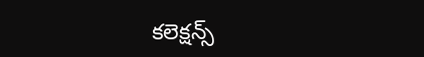క‌లెక్ష‌న్స్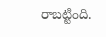రాబ‌ట్టింది.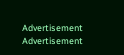Advertisement
Advertisement